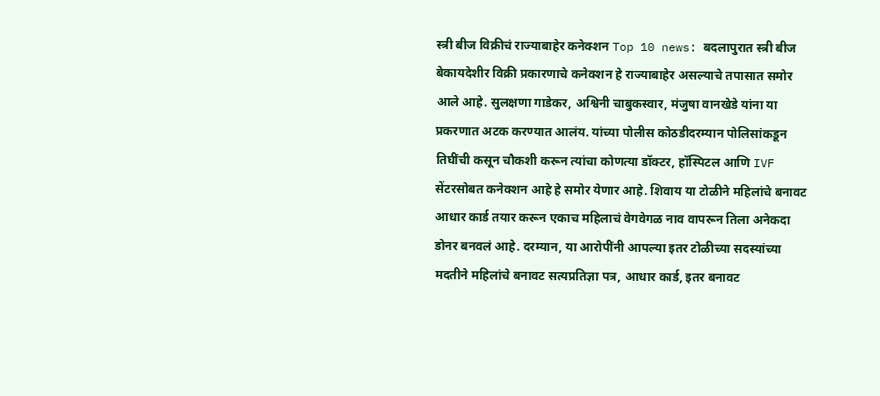स्त्री बीज विक्रीचं राज्याबाहेर कनेक्शन Top 10 news: बदलापुरात स्त्री बीज बेकायदेशीर विक्री प्रकारणाचे कनेक्शन हे राज्याबाहेर असल्याचे तपासात समोर आले आहे. सुलक्षणा गाडेकर, अश्विनी चाबुकस्वार, मंजुषा वानखेडे यांना या प्रकरणात अटक करण्यात आलंय. यांच्या पोलीस कोठडीदरम्यान पोलिसांकडून तिघींची कसून चौकशी करून त्यांचा कोणत्या डॉक्टर, हॉस्पिटल आणि IVF सेंटरसोबत कनेक्शन आहे हे समोर येणार आहे. शिवाय या टोळीने महिलांचे बनावट आधार कार्ड तयार करून एकाच महिलाचं वेगवेगळ नाव वापरून तिला अनेकदा डोनर बनवलं आहे. दरम्यान, या आरोपींनी आपल्या इतर टोळीच्या सदस्यांच्या मदतीने महिलांचे बनावट सत्यप्रतिज्ञा पत्र, आधार कार्ड, इतर बनावट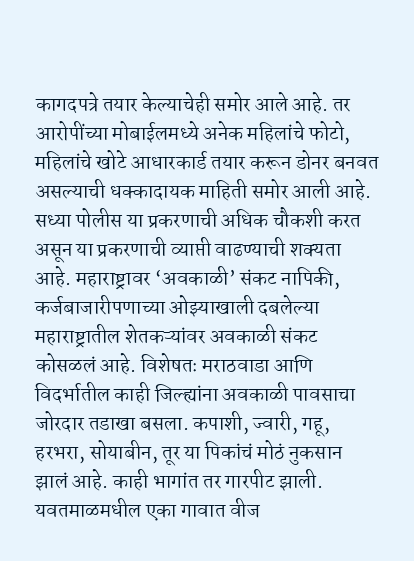कागदपत्रे तयार केल्याचेही समोर आले आहे. तर आरोपींच्या मोबाईलमध्ये अनेक महिलांचे फोटो, महिलांचे खोटे आधारकार्ड तयार करून डोनर बनवत असल्याची धक्कादायक माहिती समोर आली आहे. सध्या पोलीस या प्रकरणाची अधिक चौकशी करत असून या प्रकरणाची व्याप्ती वाढण्याची शक्यता आहे. महाराष्ट्रावर ‘अवकाळी’ संकट नापिकी, कर्जबाजारीपणाच्या ओझ्याखाली दबलेल्या महाराष्ट्रातील शेतकऱ्यांवर अवकाळी संकट कोसळलं आहे. विशेषतः मराठवाडा आणि विदर्भातील काही जिल्ह्यांना अवकाळी पावसाचा जोरदार तडाखा बसला. कपाशी, ज्वारी, गहू, हरभरा, सोयाबीन, तूर या पिकांचं मोठं नुकसान झालं आहे. काही भागांत तर गारपीट झाली. यवतमाळमधील एका गावात वीज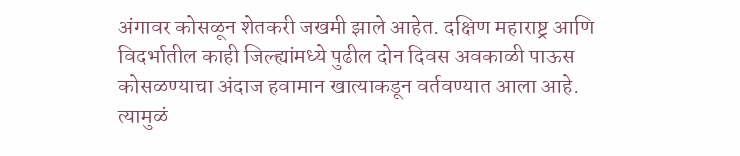अंगावर कोसळून शेतकरी जखमी झाले आहेत. दक्षिण महाराष्ट्र आणि विदर्भातील काही जिल्ह्यांमध्ये पुढील दोन दिवस अवकाळी पाऊस कोसळण्याचा अंदाज हवामान खात्याकडून वर्तवण्यात आला आहे. त्यामुळं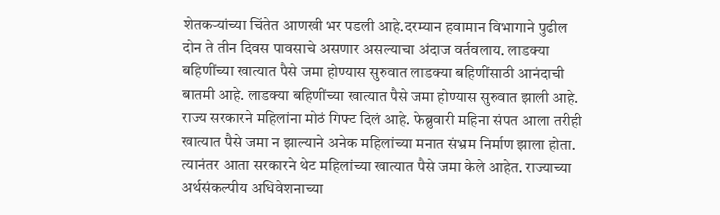शेतकऱ्यांच्या चिंतेत आणखी भर पडली आहे.दरम्यान हवामान विभागाने पुढील दोन ते तीन दिवस पावसाचे असणार असल्याचा अंदाज वर्तवलाय. लाडक्या बहिणींच्या खात्यात पैसे जमा होण्यास सुरुवात लाडक्या बहिणींसाठी आनंदाची बातमी आहे. लाडक्या बहिणींच्या खात्यात पैसे जमा होण्यास सुरुवात झाली आहे. राज्य सरकारने महिलांना मोठं गिफ्ट दिलं आहे. फेब्रुवारी महिना संपत आला तरीही खात्यात पैसे जमा न झाल्याने अनेक महिलांच्या मनात संभ्रम निर्माण झाला होता. त्यानंतर आता सरकारने थेट महिलांच्या खात्यात पैसे जमा केले आहेत. राज्याच्या अर्थसंकल्पीय अधिवेशनाच्या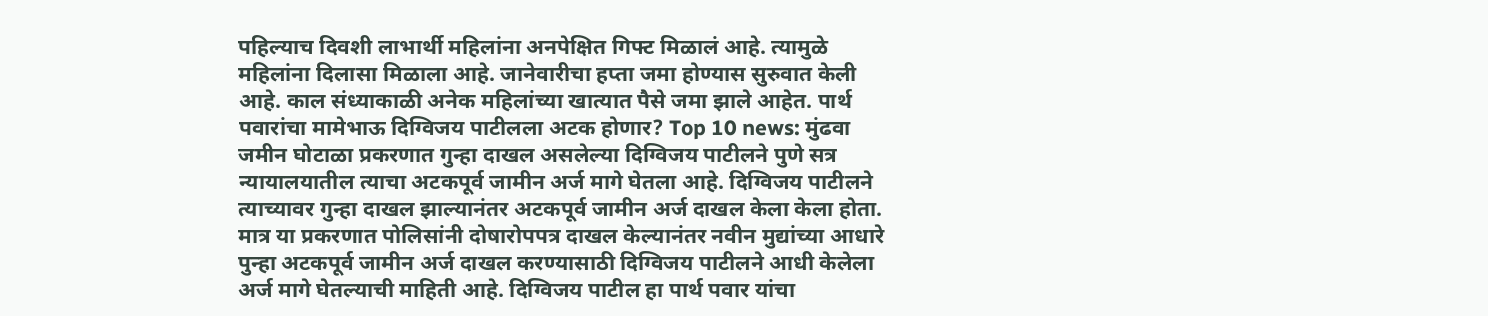पहिल्याच दिवशी लाभार्थी महिलांना अनपेक्षित गिफ्ट मिळालं आहे. त्यामुळे महिलांना दिलासा मिळाला आहे. जानेवारीचा हप्ता जमा होण्यास सुरुवात केली आहे. काल संध्याकाळी अनेक महिलांच्या खात्यात पैसे जमा झाले आहेत. पार्थ पवारांचा मामेभाऊ दिग्विजय पाटीलला अटक होणार? Top 10 news: मुंढवा जमीन घोटाळा प्रकरणात गुन्हा दाखल असलेल्या दिग्विजय पाटीलने पुणे सत्र न्यायालयातील त्याचा अटकपूर्व जामीन अर्ज मागे घेतला आहे. दिग्विजय पाटीलने त्याच्यावर गुन्हा दाखल झाल्यानंतर अटकपूर्व जामीन अर्ज दाखल केला केला होता. मात्र या प्रकरणात पोलिसांनी दोषारोपपत्र दाखल केल्यानंतर नवीन मुद्यांच्या आधारे पुन्हा अटकपूर्व जामीन अर्ज दाखल करण्यासाठी दिग्विजय पाटीलने आधी केलेला अर्ज मागे घेतल्याची माहिती आहे. दिग्विजय पाटील हा पार्थ पवार यांचा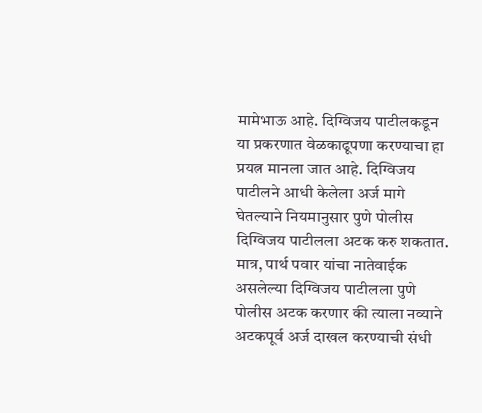मामेभाऊ आहे. दिग्विजय पाटीलकडून या प्रकरणात वेळकाढूपणा करण्याचा हा प्रयत्न मानला जात आहे. दिग्विजय पाटीलने आधी केलेला अर्ज मागे घेतल्याने नियमानुसार पुणे पोलीस दिग्विजय पाटीलला अटक करु शकतात. मात्र, पार्थ पवार यांचा नातेवाईक असलेल्या दिग्विजय पाटीलला पुणे पोलीस अटक करणार की त्याला नव्याने अटकपूर्व अर्ज दाखल करण्याची संधी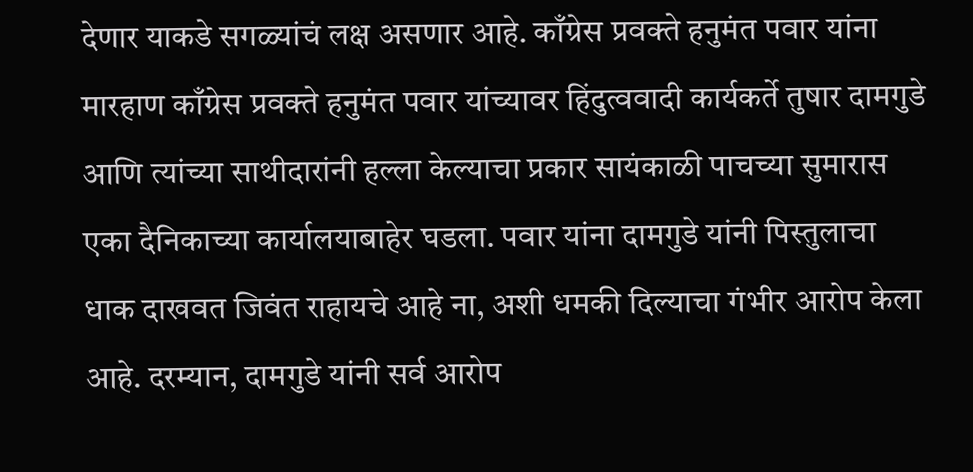देणार याकडे सगळ्यांचं लक्ष असणार आहे. काँग्रेस प्रवक्ते हनुमंत पवार यांना मारहाण काँग्रेस प्रवक्ते हनुमंत पवार यांच्यावर हिंदुत्ववादी कार्यकर्ते तुषार दामगुडे आणि त्यांच्या साथीदारांनी हल्ला केल्याचा प्रकार सायंकाळी पाचच्या सुमारास एका दैनिकाच्या कार्यालयाबाहेर घडला. पवार यांना दामगुडे यांनी पिस्तुलाचा धाक दाखवत जिवंत राहायचे आहे ना, अशी धमकी दिल्याचा गंभीर आरोप केला आहे. दरम्यान, दामगुडे यांनी सर्व आरोप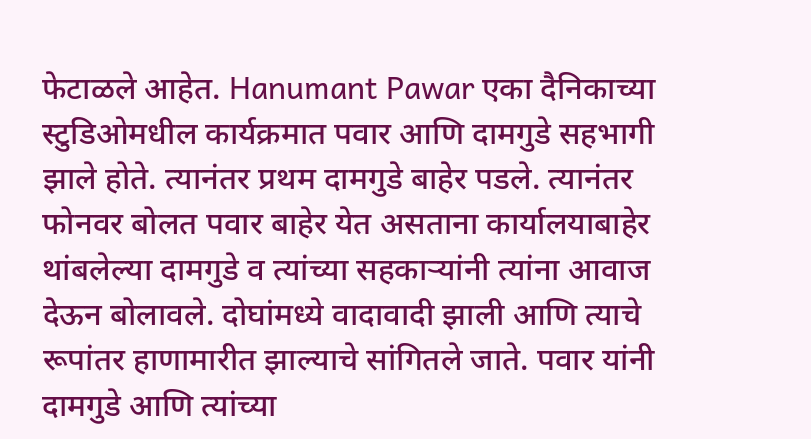फेटाळले आहेत. Hanumant Pawar एका दैनिकाच्या स्टुडिओमधील कार्यक्रमात पवार आणि दामगुडे सहभागी झाले होते. त्यानंतर प्रथम दामगुडे बाहेर पडले. त्यानंतर फोनवर बोलत पवार बाहेर येत असताना कार्यालयाबाहेर थांबलेल्या दामगुडे व त्यांच्या सहकाऱ्यांनी त्यांना आवाज देऊन बोलावले. दोघांमध्ये वादावादी झाली आणि त्याचे रूपांतर हाणामारीत झाल्याचे सांगितले जाते. पवार यांनी दामगुडे आणि त्यांच्या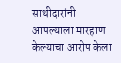साथीदारांनी आपल्याला मारहाण केल्याचा आरोप केला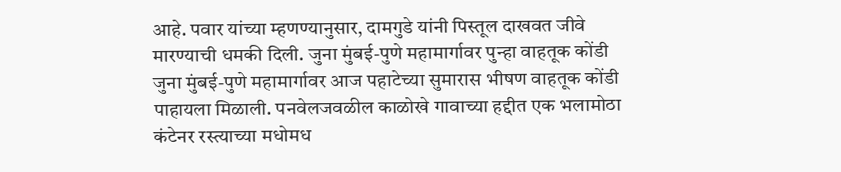आहे. पवार यांच्या म्हणण्यानुसार, दामगुडे यांनी पिस्तूल दाखवत जीवे मारण्याची धमकी दिली. जुना मुंबई-पुणे महामार्गावर पुन्हा वाहतूक कोंडी जुना मुंबई-पुणे महामार्गावर आज पहाटेच्या सुमारास भीषण वाहतूक कोंडी पाहायला मिळाली. पनवेलजवळील काळोखे गावाच्या हद्दीत एक भलामोठा कंटेनर रस्त्याच्या मधोमध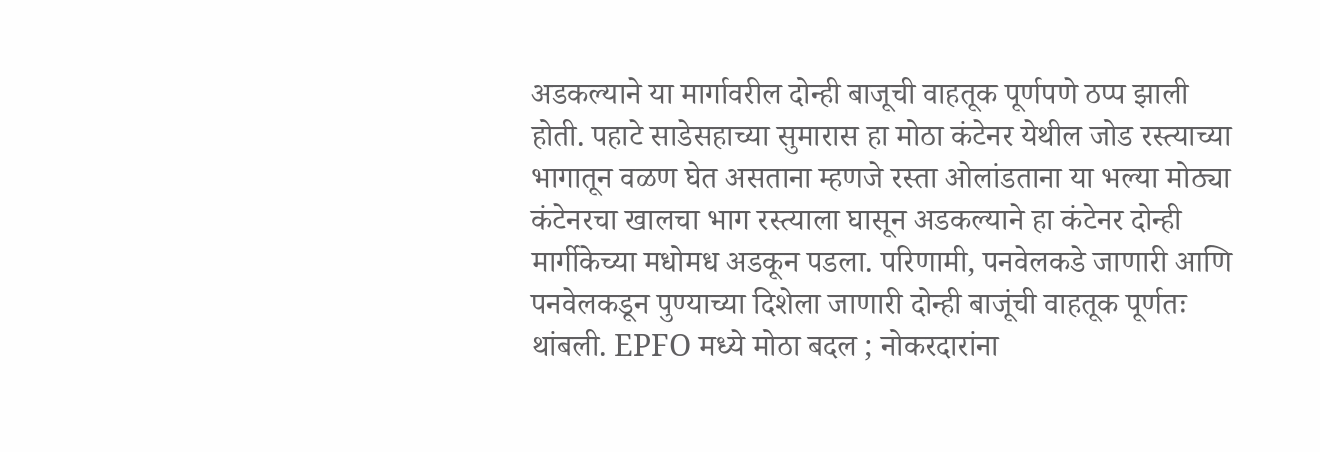अडकल्याने या मार्गावरील दोन्ही बाजूची वाहतूक पूर्णपणे ठप्प झाली होती. पहाटे साडेसहाच्या सुमारास हा मोठा कंटेनर येथील जोड रस्त्याच्या भागातून वळण घेत असताना म्हणजे रस्ता ओलांडताना या भल्या मोठ्या कंटेनरचा खालचा भाग रस्त्याला घासून अडकल्याने हा कंटेनर दोन्ही मार्गीकेच्या मधोमध अडकून पडला. परिणामी, पनवेलकडे जाणारी आणि पनवेलकडून पुण्याच्या दिशेला जाणारी दोन्ही बाजूंची वाहतूक पूर्णतः थांबली. EPFO मध्ये मोठा बदल ; नोकरदारांना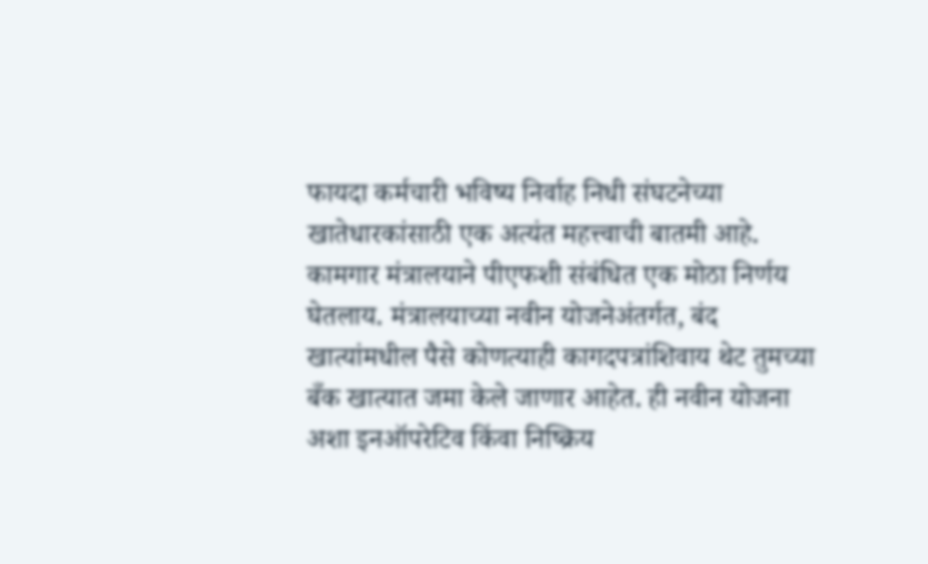फायदा कर्मचारी भविष्य निर्वाह निधी संघटनेच्या खातेधारकांसाठी एक अत्यंत महत्त्वाची बातमी आहे. कामगार मंत्रालयाने पीएफशी संबंधित एक मोठा निर्णय घेतलाय. मंत्रालयाच्या नवीन योजनेअंतर्गत, बंद खात्यांमधील पैसे कोणत्याही कागदपत्रांशिवाय थेट तुमच्या बँक खात्यात जमा केले जाणार आहेत. ही नवीन योजना अशा इनऑपरेटिव किंवा निष्क्रिय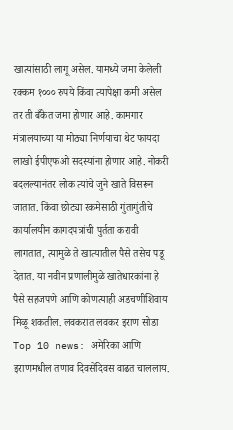खात्यांसाठी लागू असेल. यामध्ये जमा केलेली रक्कम १००० रुपये किंवा त्यापेक्षा कमी असेल तर ती बँकेत जमा होणार आहे. कामगार मंत्रालयाच्या या मोठ्या निर्णयाचा थेट फायदा लाखो ईपीएफओ सदस्यांना होणार आहे. नोकरी बदलल्यानंतर लोक त्यांचे जुने खाते विसरून जातात. किंवा छोट्या रकमेसाठी गुंतागुंतीचे कार्यालयीन कागदपत्रांची पुर्तता करावी लागतात, त्यामुळे ते खात्यातील पैसे तसेच पडू देतात. या नवीन प्रणालीमुळे खातेधारकांना हे पैसे सहजपणे आणि कोणत्याही अडचणीशिवाय मिळू शकतील. लवकरात लवकर इराण सोडा Top 10 news: अमेरिका आणि इराणमधील तणाव दिवसेंदिवस वाढत चाललाय.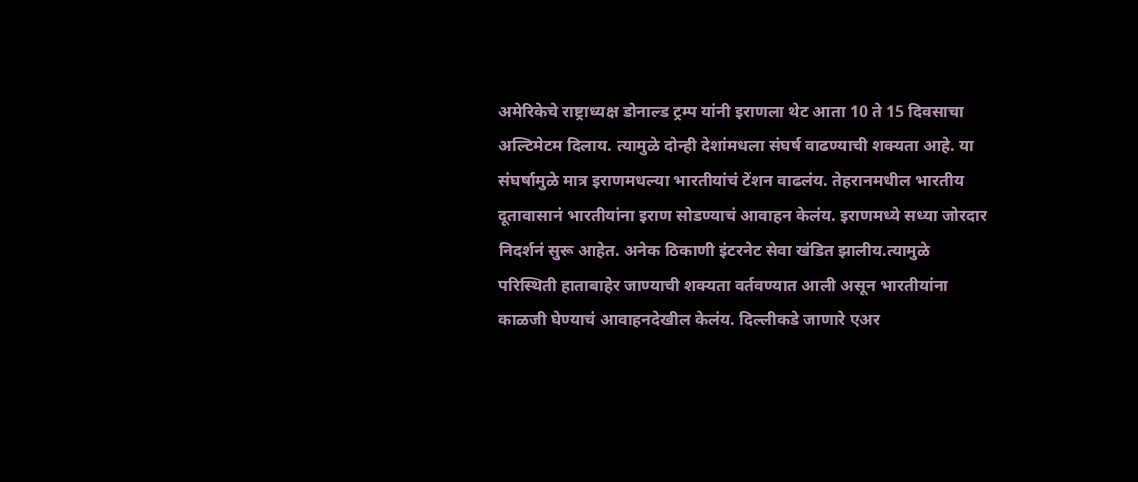अमेरिकेचे राष्ट्राध्यक्ष डोनाल्ड ट्रम्प यांनी इराणला थेट आता 10 ते 15 दिवसाचा अल्टिमेटम दिलाय. त्यामुळे दोन्ही देशांमधला संघर्ष वाढण्याची शक्यता आहे. या संघर्षामुळे मात्र इराणमधल्या भारतीयांचं टेंशन वाढलंय. तेहरानमधील भारतीय दूतावासानं भारतीयांना इराण सोडण्याचं आवाहन केलंय. इराणमध्ये सध्या जोरदार निदर्शनं सुरू आहेत. अनेक ठिकाणी इंटरनेट सेवा खंडित झालीय.त्यामुळे परिस्थिती हाताबाहेर जाण्याची शक्यता वर्तवण्यात आली असून भारतीयांना काळजी घेण्याचं आवाहनदेखील केलंय. दिल्लीकडे जाणारे एअर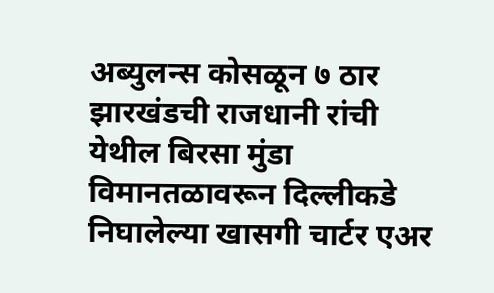अब्युलन्स कोसळून ७ ठार झारखंडची राजधानी रांची येथील बिरसा मुंडा विमानतळावरून दिल्लीकडे निघालेल्या खासगी चार्टर एअर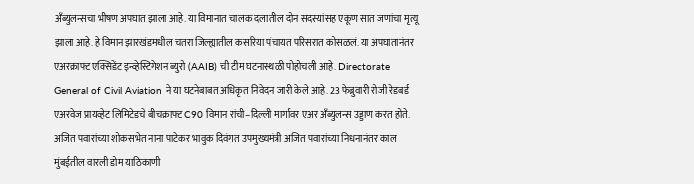अँब्युलन्सचा भीषण अपघात झाला आहे. या विमानात चालक दलातील दोन सदस्यांसह एकूण सात जणांचा मृत्यू झाला आहे. हे विमान झारखंडमधील चतरा जिल्ह्यातील कसरिया पंचायत परिसरात कोसळलं. या अपघातानंतर एअरक्राफ्ट एक्सिडेंट इन्व्हेस्टिगेशन ब्युरो (AAIB) ची टीम घटनास्थळी पोहोचली आहे. Directorate General of Civil Aviation ने या घटनेबाबत अधिकृत निवेदन जारी केले आहे. 23 फेब्रुवारी रोजी रेडबर्ड एअरवेज प्रायव्हेट लिमिटेडचे बीचक्राफ्ट C90 विमान रांची–दिल्ली मार्गावर एअर अँब्युलन्स उड्डाण करत होते. अजित पवारांच्या शोकसभेत नाना पाटेकर भावुक दिवंगत उपमुख्यमंत्री अजित पवारांच्या निधनानंतर काल मुंबईतील वारली डोम याठिकाणी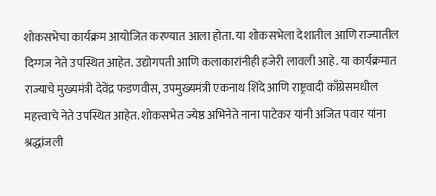शोकसभेचा कार्यक्रम आयोजित करण्यात आला होता. या शोकसभेला देशातील आणि राज्यातील दिग्गज नेते उपस्थित आहेत. उद्योगपती आणि कलाकारांनीही हजेरी लावली आहे. या कार्यक्रमात राज्याचे मुख्यमंत्री देवेंद्र फडणवीस, उपमुख्यमंत्री एकनाथ शिंदे आणि राष्ट्रवादी काँग्रेसमधील महत्त्वाचे नेते उपस्थित आहेत. शोकसभेत ज्येष्ठ अभिनेते नाना पाटेकर यांनी अजित पवार यांना श्रद्धांजली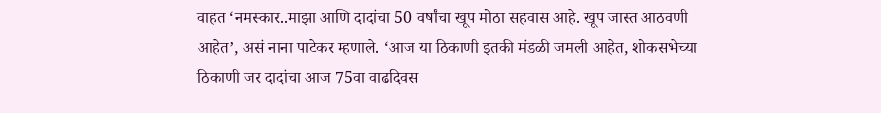वाहत ‘नमस्कार..माझा आणि दादांचा 50 वर्षांचा खूप मोठा सहवास आहे. खूप जास्त आठवणी आहेत’, असं नाना पाटेकर म्हणाले. ‘आज या ठिकाणी इतकी मंडळी जमली आहेत, शोकसभेच्या ठिकाणी जर दादांचा आज 75वा वाढदिवस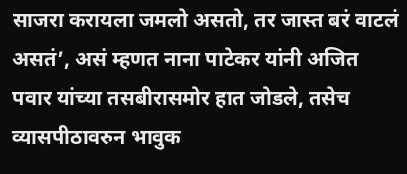साजरा करायला जमलो असतो, तर जास्त बरं वाटलं असतं’, असं म्हणत नाना पाटेकर यांनी अजित पवार यांच्या तसबीरासमोर हात जोडले, तसेच व्यासपीठावरुन भावुक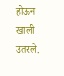होऊन खाली उतरले.